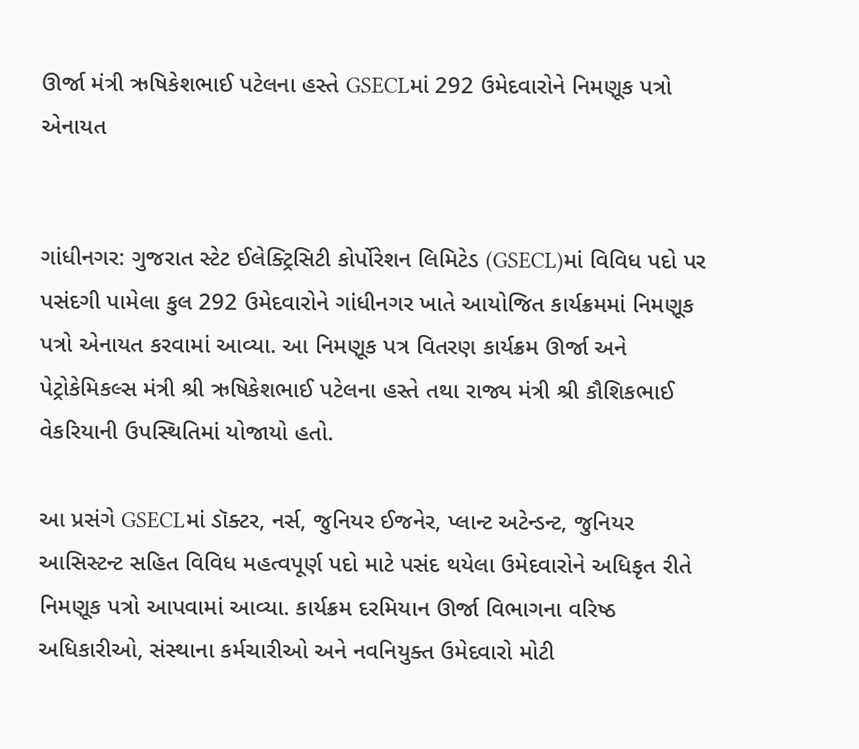ઊર્જા મંત્રી ઋષિકેશભાઈ પટેલના હસ્તે GSECLમાં 292 ઉમેદવારોને નિમણૂક પત્રો એનાયત


ગાંધીનગર: ગુજરાત સ્ટેટ ઈલેક્ટ્રિસિટી કોર્પોરેશન લિમિટેડ (GSECL)માં વિવિધ પદો પર પસંદગી પામેલા કુલ 292 ઉમેદવારોને ગાંધીનગર ખાતે આયોજિત કાર્યક્રમમાં નિમણૂક પત્રો એનાયત કરવામાં આવ્યા. આ નિમણૂક પત્ર વિતરણ કાર્યક્રમ ઊર્જા અને પેટ્રોકેમિકલ્સ મંત્રી શ્રી ઋષિકેશભાઈ પટેલના હસ્તે તથા રાજ્ય મંત્રી શ્રી કૌશિકભાઈ વેકરિયાની ઉપસ્થિતિમાં યોજાયો હતો.

આ પ્રસંગે GSECLમાં ડૉક્ટર, નર્સ, જુનિયર ઈજનેર, પ્લાન્ટ અટેન્ડન્ટ, જુનિયર આસિસ્ટન્ટ સહિત વિવિધ મહત્વપૂર્ણ પદો માટે પસંદ થયેલા ઉમેદવારોને અધિકૃત રીતે નિમણૂક પત્રો આપવામાં આવ્યા. કાર્યક્રમ દરમિયાન ઊર્જા વિભાગના વરિષ્ઠ અધિકારીઓ, સંસ્થાના કર્મચારીઓ અને નવનિયુક્ત ઉમેદવારો મોટી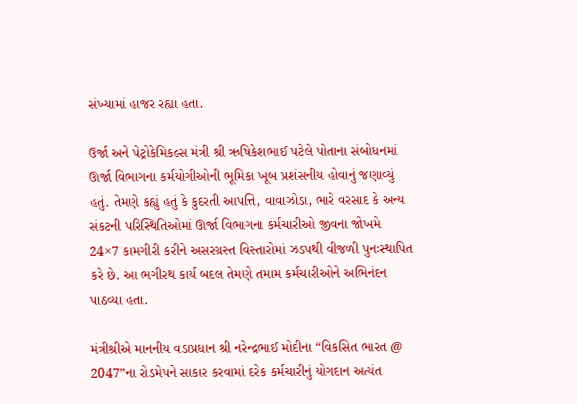સંખ્યામાં હાજર રહ્યા હતા.

ઉર્જા અને પેટ્રોકેમિકલ્સ મંત્રી શ્રી ઋષિકેશભાઈ પટેલે પોતાના સંબોધનમાં ઊર્જા વિભાગના કર્મયોગીઓની ભૂમિકા ખૂબ પ્રશંસનીય હોવાનું જણાવ્યું હતું. તેમણે કહ્યું હતું કે કુદરતી આપત્તિ, વાવાઝોડા, ભારે વરસાદ કે અન્ય સંકટની પરિસ્થિતિઓમાં ઊર્જા વિભાગના કર્મચારીઓ જીવના જોખમે 24×7 કામગીરી કરીને અસરગ્રસ્ત વિસ્તારોમાં ઝડપથી વીજળી પુનઃસ્થાપિત કરે છે. આ ભગીરથ કાર્ય બદલ તેમણે તમામ કર્મચારીઓને અભિનંદન પાઠવ્યા હતા.

મંત્રીશ્રીએ માનનીય વડાપ્રધાન શ્રી નરેન્દ્રભાઈ મોદીના “વિકસિત ભારત @ 2047”ના રોડમેપને સાકાર કરવામાં દરેક કર્મચારીનું યોગદાન અત્યંત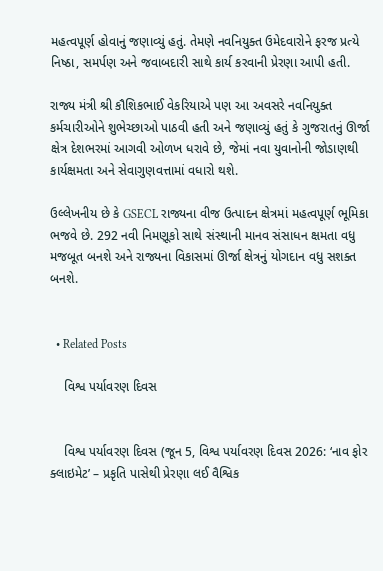મહત્વપૂર્ણ હોવાનું જણાવ્યું હતું. તેમણે નવનિયુક્ત ઉમેદવારોને ફરજ પ્રત્યે નિષ્ઠા, સમર્પણ અને જવાબદારી સાથે કાર્ય કરવાની પ્રેરણા આપી હતી.

રાજ્ય મંત્રી શ્રી કૌશિકભાઈ વેકરિયાએ પણ આ અવસરે નવનિયુક્ત કર્મચારીઓને શુભેચ્છાઓ પાઠવી હતી અને જણાવ્યું હતું કે ગુજરાતનું ઊર્જા ક્ષેત્ર દેશભરમાં આગવી ઓળખ ધરાવે છે, જેમાં નવા યુવાનોની જોડાણથી કાર્યક્ષમતા અને સેવાગુણવત્તામાં વધારો થશે.

ઉલ્લેખનીય છે કે GSECL રાજ્યના વીજ ઉત્પાદન ક્ષેત્રમાં મહત્વપૂર્ણ ભૂમિકા ભજવે છે. 292 નવી નિમણૂકો સાથે સંસ્થાની માનવ સંસાધન ક્ષમતા વધુ મજબૂત બનશે અને રાજ્યના વિકાસમાં ઊર્જા ક્ષેત્રનું યોગદાન વધુ સશક્ત બનશે.


  • Related Posts

    વિશ્વ પર્યાવરણ દિવસ


    વિશ્વ પર્યાવરણ દિવસ (જૂન 5, વિશ્વ પર્યાવરણ દિવસ 2026: ‘નાવ ફોર ક્લાઇમેટ’ – પ્રકૃતિ પાસેથી પ્રેરણા લઈ વૈશ્વિક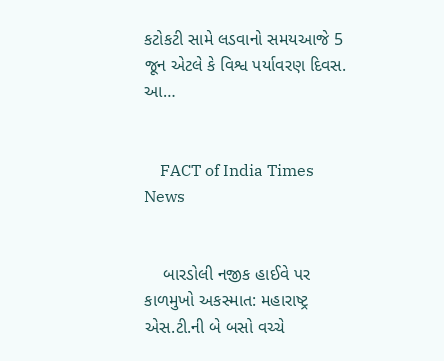કટોકટી સામે લડવાનો સમયઆજે 5 જૂન એટલે કે વિશ્વ પર્યાવરણ દિવસ. આ…


    FACT of India Times News


    બારડોલી નજીક હાઈવે પર કાળમુખો અકસ્માત: મહારાષ્ટ્ર એસ.ટી.ની બે બસો વચ્ચે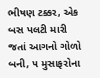ભીષણ ટક્કર, એક બસ પલટી મારી જતાં આગનો ગોળો બની, ૫ મુસાફરોના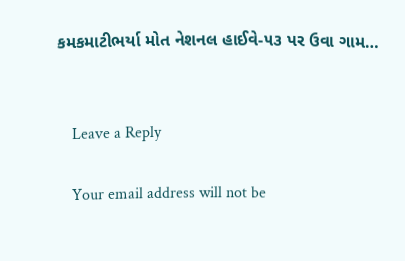કમકમાટીભર્યા મોત નેશનલ હાઈવે-૫૩ પર ઉવા ગામ…


    Leave a Reply

    Your email address will not be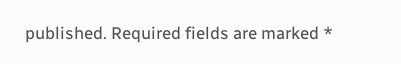published. Required fields are marked *